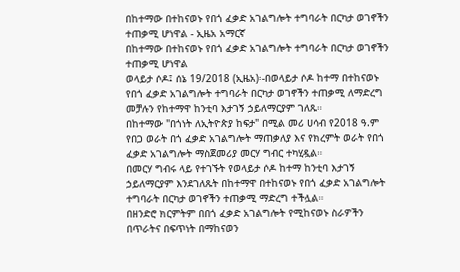በከተማው በተከናወኑ የበጎ ፈቃድ አገልግሎት ተግባራት በርካታ ወገኖችን ተጠቃሚ ሆነዋል - ኢዜአ አማርኛ
በከተማው በተከናወኑ የበጎ ፈቃድ አገልግሎት ተግባራት በርካታ ወገኖችን ተጠቃሚ ሆነዋል
ወላይታ ሶዶ፤ ሰኔ 19/2018 (ኢዜአ)፡-በወላይታ ሶዶ ከተማ በተከናወኑ የበጎ ፈቃድ አገልግሎት ተግባራት በርካታ ወገኖችን ተጠቃሚ ለማድረግ መቻሉን የከተማዋ ከንቲባ እታገኝ ኃይለማርያም ገለጹ።
በከተማው "በጎነት ለኢትዮጵያ ከፍታ" በሚል መሪ ሀሳብ የ2018 ዓ.ም የበጋ ወራት በጎ ፈቃድ አገልግሎት ማጠቃለያ እና የክረምት ወራት የበጎ ፈቃድ አገልግሎት ማስጀመሪያ መርሃ ግብር ተካሂዷል።
በመርሃ ግብሩ ላይ የተገኙት የወላይታ ሶዶ ከተማ ከንቲባ እታገኝ ኃይለማርያም እንደገለጹት በከተማዋ በተከናወኑ የበጎ ፈቃድ አገልግሎት ተግባራት በርካታ ወገኖችን ተጠቃሚ ማድረግ ተችሏል።
በዘንድሮ ክርምትም በበጎ ፈቃድ አገልግሎት የሚከናወኑ ስራዎችን በጥራትና በፍጥነት በማከናወን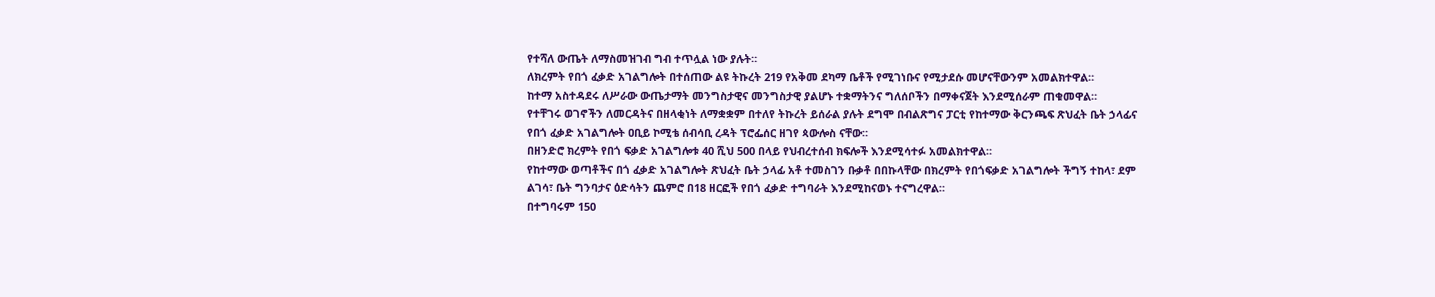የተሻለ ውጤት ለማስመዝገብ ግብ ተጥሏል ነው ያሉት።
ለክረምት የበጎ ፈቃድ አገልግሎት በተሰጠው ልዩ ትኩረት 219 የአቅመ ደካማ ቤቶች የሚገነቡና የሚታደሱ መሆናቸውንም አመልክተዋል።
ከተማ አስተዳደሩ ለሥራው ውጤታማት መንግስታዊና መንግስታዊ ያልሆኑ ተቋማትንና ግለሰቦችን በማቀናጀት እንደሚሰራም ጠቁመዋል።
የተቸገሩ ወገኖችን ለመርዳትና በዘላቂነት ለማቋቋም በተለየ ትኩረት ይሰራል ያሉት ደግሞ በብልጽግና ፓርቲ የከተማው ቅርንጫፍ ጽህፈት ቤት ኃላፊና የበጎ ፈቃድ አገልግሎት ዐቢይ ኮሚቴ ሰብሳቢ ረዳት ፕሮፌሰር ዘገየ ጳውሎስ ናቸው።
በዘንድሮ ክረምት የበጎ ፍቃድ አገልግሎቱ 40 ሺህ 500 በላይ የህብረተሰብ ክፍሎች እንደሚሳተፉ አመልክተዋል።
የከተማው ወጣቶችና በጎ ፈቃድ አገልግሎት ጽህፈት ቤት ኃላፊ አቶ ተመስገን ቡቃቶ በበኩላቸው በክረምት የበጎፍቃድ አገልግሎት ችግኝ ተከላ፣ ደም ልገሳ፣ ቤት ግንባታና ዕድሳትን ጨምሮ በ18 ዘርፎች የበጎ ፈቃድ ተግባራት እንደሚከናወኑ ተናግረዋል።
በተግባሩም 150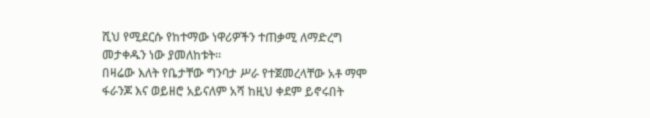ሺህ የሚደርሱ የከተማው ነዋሪዎችን ተጠቃሚ ለማድረግ መታቀዱን ነው ያመለከቱት።
በዛሬው እለት የቤታቸው ግንባታ ሥራ የተጀመረላቸው አቶ ማሞ ፋራንጆ እና ወይዘሮ አይናለም አሻ ከዚህ ቀደም ይኖሩበት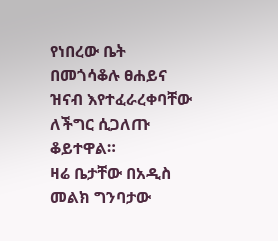የነበረው ቤት በመጎሳቆሉ ፀሐይና ዝናብ እየተፈራረቀባቸው ለችግር ሲጋለጡ ቆይተዋል።
ዛሬ ቤታቸው በአዲስ መልክ ግንባታው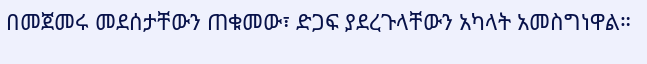በመጀመሩ መደሰታቸውን ጠቁመው፣ ድጋፍ ያደረጉላቸውን አካላት አመስግነዋል።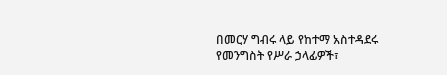በመርሃ ግብሩ ላይ የከተማ አስተዳደሩ የመንግስት የሥራ ኃላፊዎች፣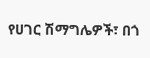የሀገር ሽማግሌዎች፣ በጎ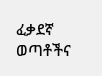ፈቃደኛ ወጣቶችና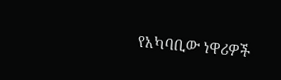የአካባቢው ነዋሪዎች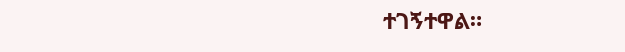ተገኝተዋል።